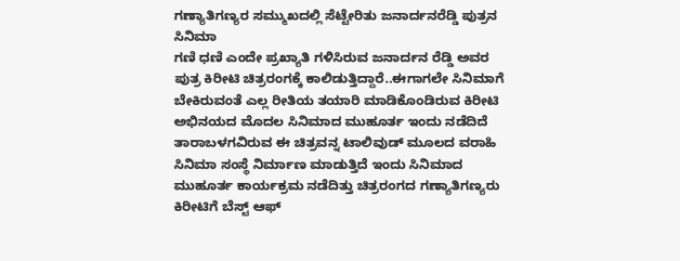ಗಣ್ಯಾತಿಗಣ್ಯರ ಸಮ್ಮುಖದಲ್ಲಿ ಸೆಟ್ಟೇರಿತು ಜನಾರ್ದನರೆಡ್ಡಿ ಪುತ್ರನ ಸಿನಿಮಾ
ಗಣಿ ಧಣಿ ಎಂದೇ ಪ್ರಖ್ಯಾತಿ ಗಳಿಸಿರುವ ಜನಾರ್ದನ ರೆಡ್ಡಿ ಅವರ ಪುತ್ರ ಕಿರೀಟಿ ಚಿತ್ರರಂಗಕ್ಕೆ ಕಾಲಿಡುತ್ತಿದ್ದಾರೆ..ಈಗಾಗಲೇ ಸಿನಿಮಾಗೆ ಬೇಕಿರುವಂತೆ ಎಲ್ಲ ರೀತಿಯ ತಯಾರಿ ಮಾಡಿಕೊಂಡಿರುವ ಕಿರೀಟಿ ಅಭಿನಯದ ಮೊದಲ ಸಿನಿಮಾದ ಮುಹೂರ್ತ ಇಂದು ನಡೆದಿದೆ ತಾರಾಬಳಗವಿರುವ ಈ ಚಿತ್ರವನ್ನ ಟಾಲಿವುಡ್ ಮೂಲದ ವರಾಹಿ ಸಿನಿಮಾ ಸಂಸ್ಥೆ ನಿರ್ಮಾಣ ಮಾಡುತ್ತಿದೆ ಇಂದು ಸಿನಿಮಾದ ಮುಹೂರ್ತ ಕಾರ್ಯಕ್ರಮ ನಡೆದಿತ್ತು ಚಿತ್ರರಂಗದ ಗಣ್ಯಾತಿಗಣ್ಯರು ಕಿರೀಟಿಗೆ ಬೆಸ್ಟ್ ಆಫ್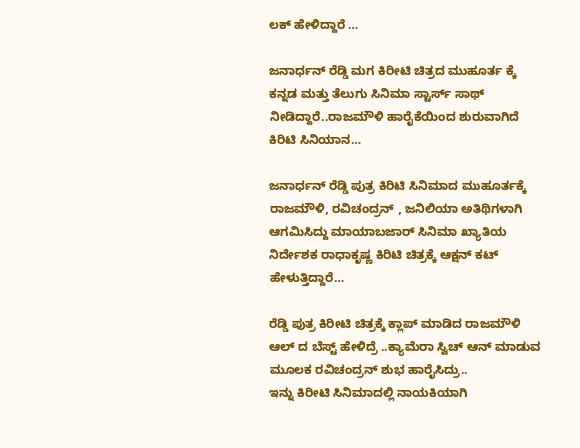ಲಕ್ ಹೇಳಿದ್ದಾರೆ …

ಜನಾರ್ಧನ್ ರೆಡ್ಡಿ ಮಗ ಕಿರೀಟಿ ಚಿತ್ರದ ಮುಹೂರ್ತ ಕ್ಕೆ ಕನ್ನಡ ಮತ್ತು ತೆಲುಗು ಸಿನಿಮಾ ಸ್ಟಾರ್ಸ್ ಸಾಥ್ ನೀಡಿದ್ದಾರೆ..ರಾಜಮೌಳಿ ಹಾರೈಕೆಯಿಂದ ಶುರುವಾಗಿದೆ ಕಿರಿಟಿ ಸಿನಿಯಾನ…

ಜನಾರ್ಧನ್ ರೆಡ್ಡಿ ಪುತ್ರ ಕಿರಿಟಿ ಸಿನಿಮಾದ ಮುಹೂರ್ತಕ್ಕೆ
ರಾಜಮೌಳಿ, ರವಿಚಂದ್ರನ್ , ಜನಿಲಿಯಾ ಅತಿಥಿಗಳಾಗಿ ಆಗಮಿಸಿದ್ದು ಮಾಯಾಬಜಾರ್ ಸಿನಿಮಾ ಖ್ಯಾತಿಯ ನಿರ್ದೇಶಕ ರಾಧಾಕೃಷ್ಣ ಕಿರಿಟಿ ಚಿತ್ರಕ್ಕೆ ಆಕ್ಷನ್ ಕಟ್ ಹೇಳುತ್ತಿದ್ದಾರೆ…

ರೆಡ್ಡಿ ಪುತ್ರ ಕಿರೀಟಿ ಚಿತ್ರಕ್ಕೆ ಕ್ಲಾಪ್ ಮಾಡಿದ ರಾಜಮೌಳಿ ಆಲ್ ದ ಬೆಸ್ಟ್ ಹೇಳಿದ್ರೆ ..ಕ್ಯಾಮೆರಾ ಸ್ವಿಚ್ ಆನ್ ಮಾಡುವ ಮೂಲಕ ರವಿಚಂದ್ರನ್ ಶುಭ ಹಾರೈಸಿದ್ರು..
ಇನ್ನು ಕಿರೀಟಿ ಸಿನಿಮಾದಲ್ಲಿ ನಾಯಕಿಯಾಗಿ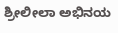ಶ್ರೀಲೀಲಾ ಅಭಿನಯ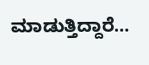ಮಾಡುತ್ತಿದ್ದಾರೆ…